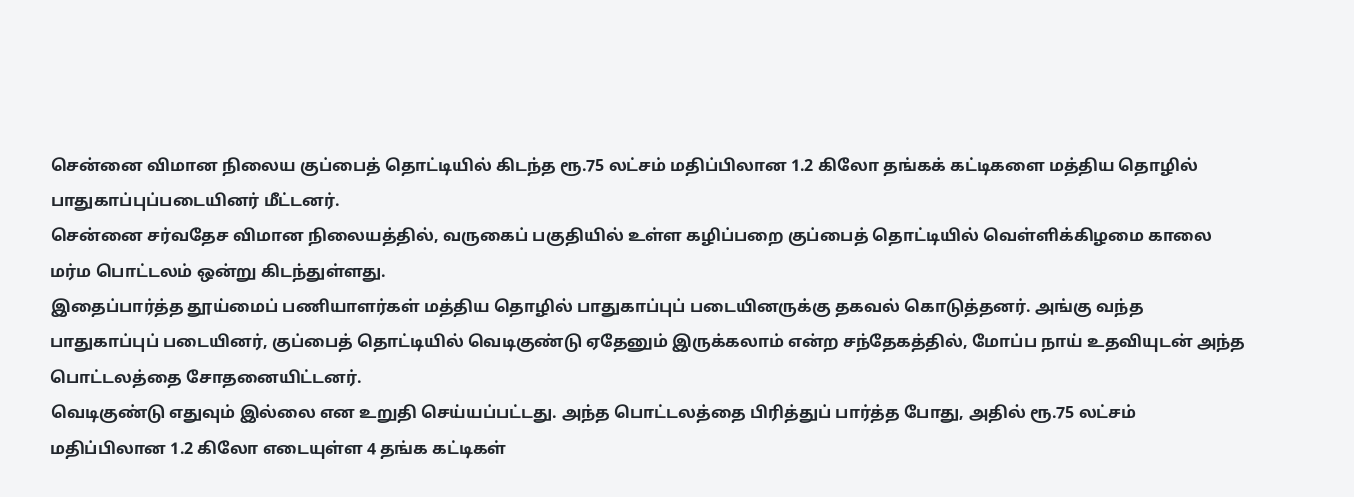சென்னை விமான நிலைய குப்பைத் தொட்டியில் கிடந்த ரூ.75 லட்சம் மதிப்பிலான 1.2 கிலோ தங்கக் கட்டிகளை மத்திய தொழில் பாதுகாப்புப்படையினர் மீட்டனர்.
சென்னை சர்வதேச விமான நிலையத்தில், வருகைப் பகுதியில் உள்ள கழிப்பறை குப்பைத் தொட்டியில் வெள்ளிக்கிழமை காலை மர்ம பொட்டலம் ஒன்று கிடந்துள்ளது.
இதைப்பார்த்த தூய்மைப் பணியாளர்கள் மத்திய தொழில் பாதுகாப்புப் படையினருக்கு தகவல் கொடுத்தனர். அங்கு வந்த பாதுகாப்புப் படையினர், குப்பைத் தொட்டியில் வெடிகுண்டு ஏதேனும் இருக்கலாம் என்ற சந்தேகத்தில், மோப்ப நாய் உதவியுடன் அந்த பொட்டலத்தை சோதனையிட்டனர்.
வெடிகுண்டு எதுவும் இல்லை என உறுதி செய்யப்பட்டது. அந்த பொட்டலத்தை பிரித்துப் பார்த்த போது, அதில் ரூ.75 லட்சம் மதிப்பிலான 1.2 கிலோ எடையுள்ள 4 தங்க கட்டிகள்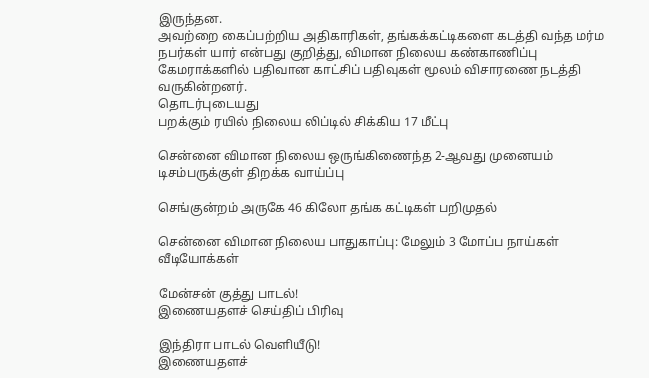இருந்தன.
அவற்றை கைப்பற்றிய அதிகாரிகள், தங்கக்கட்டிகளை கடத்தி வந்த மர்ம நபர்கள் யார் என்பது குறித்து, விமான நிலைய கண்காணிப்பு கேமராக்களில் பதிவான காட்சிப் பதிவுகள் மூலம் விசாரணை நடத்தி வருகின்றனர்.
தொடர்புடையது
பறக்கும் ரயில் நிலைய லிப்டில் சிக்கிய 17 மீட்பு

சென்னை விமான நிலைய ஒருங்கிணைந்த 2-ஆவது முனையம் டிசம்பருக்குள் திறக்க வாய்ப்பு

செங்குன்றம் அருகே 46 கிலோ தங்க கட்டிகள் பறிமுதல்

சென்னை விமான நிலைய பாதுகாப்பு: மேலும் 3 மோப்ப நாய்கள்
வீடியோக்கள்

மேன்சன் குத்து பாடல்!
இணையதளச் செய்திப் பிரிவு

இந்திரா பாடல் வெளியீடு!
இணையதளச்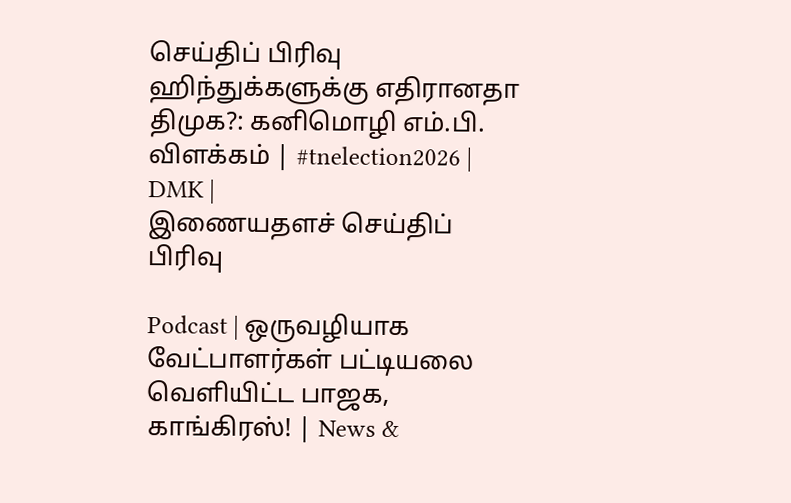செய்திப் பிரிவு
ஹிந்துக்களுக்கு எதிரானதா திமுக?: கனிமொழி எம்.பி. விளக்கம் | #tnelection2026 | DMK |
இணையதளச் செய்திப் பிரிவு

Podcast | ஒருவழியாக வேட்பாளர்கள் பட்டியலை வெளியிட்ட பாஜக, காங்கிரஸ்! | News &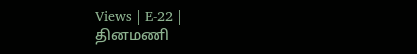Views | E-22 |
தினமணி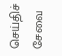செய்திச் சேவை